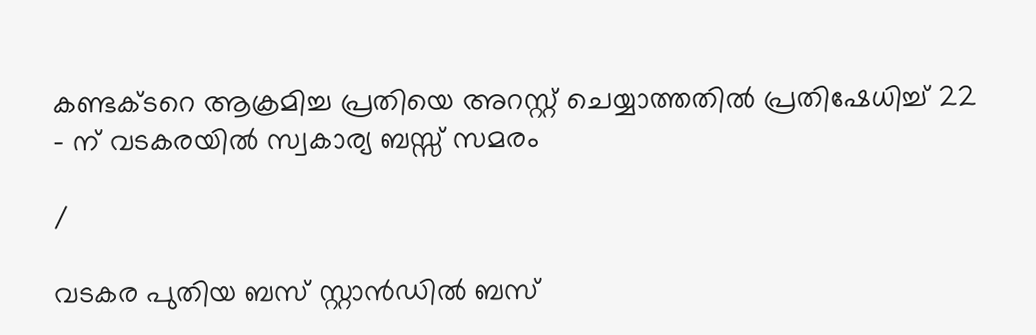കണ്ടക്ടറെ ആക്രമിച്ച പ്രതിയെ അറസ്റ്റ് ചെയ്യാത്തതിൽ പ്രതിഷേധിച്ച് 22 – ന് വടകരയിൽ സ്വകാര്യ ബസ്സ് സമരം

/

വടകര പുതിയ ബസ് സ്റ്റാൻഡിൽ ബസ്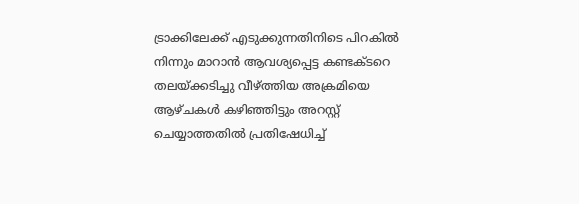ട്രാക്കിലേക്ക് എടുക്കുന്നതിനിടെ പിറകിൽ നിന്നും മാറാൻ ആവശ്യപ്പെട്ട കണ്ടക്ടറെ തലയ്ക്കടിച്ചു വീഴ്ത്തിയ അക്രമിയെ ആഴ്ചകൾ കഴിഞ്ഞിട്ടും അറസ്റ്റ് ചെയ്യാത്തതിൽ പ്രതിഷേധിച്ച്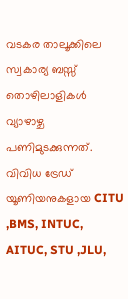വടകര താലൂക്കിലെ സ്വകാര്യ ബസ്സ് തൊഴിലാളികൾ വ്യാഴാഴ്ച പണിമുടക്കുന്നത്. വിവിധ ട്രേഡ് യൂണിയനുകളായ CITU ,BMS, INTUC, AITUC, STU ,JLU,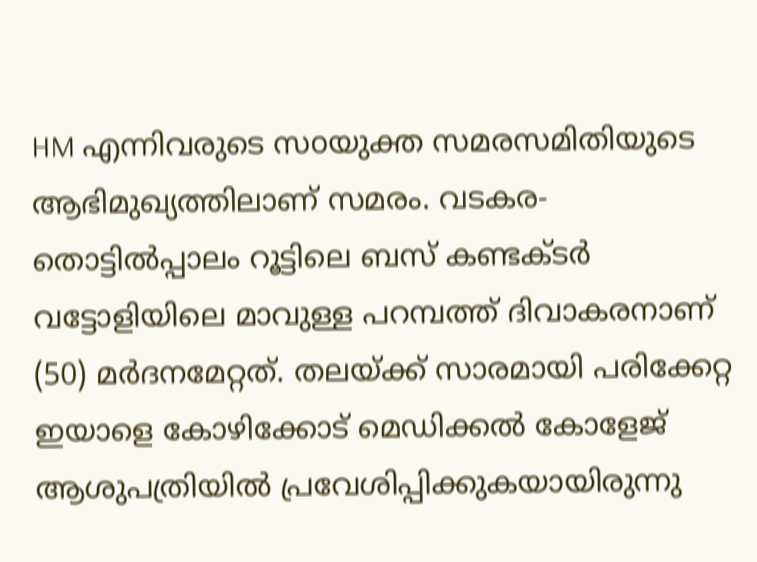HM എന്നിവരുടെ സoയുക്ത സമരസമിതിയുടെ ആഭിമുഖ്യത്തിലാണ് സമരം. വടകര-തൊട്ടിൽപ്പാലം റൂട്ടിലെ ബസ് കണ്ടക്ടർ വട്ടോളിയിലെ മാവുള്ള പറമ്പത്ത് ദിവാകരനാണ് (50) മർദനമേറ്റത്. തലയ്ക്ക് സാരമായി പരിക്കേറ്റ ഇയാളെ കോഴിക്കോട് മെഡിക്കൽ കോളേജ് ആശുപത്രിയിൽ പ്രവേശിപ്പിക്കുകയായിരുന്നു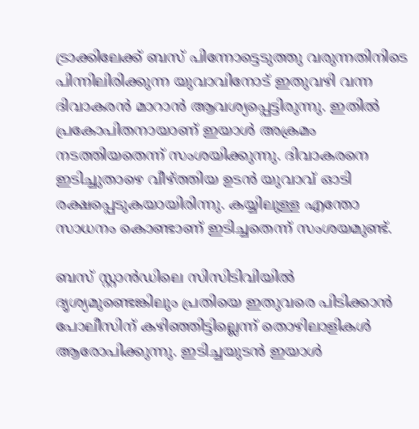ട്രാക്കിലേക്ക് ബസ് പിന്നോട്ടെടുത്തു വരുന്നതിനിടെ പിന്നിലിരിക്കുന്ന യുവാവിനോട് ഇതുവഴി വന്ന ദിവാകരൻ മാറാൻ ആവശ്യപ്പെട്ടിരുന്നു. ഇതിൽ പ്രകോപിതനായാണ് ഇയാൾ അക്രമം നടത്തിയതെന്ന് സംശയിക്കുന്നു. ദിവാകരനെ ഇടിച്ചുതാഴെ വീഴ്ത്തിയ ഉടൻ യുവാവ് ഓടി രക്ഷപ്പെടുകയായിരിന്നു. കയ്യിലുള്ള എന്തോ സാധനം കൊണ്ടാണ് ഇടിച്ചതെന്ന് സംശയമുണ്ട്.

ബസ് സ്റ്റാൻഡിലെ സിസിടിവിയിൽ ദൃശ്യമുണ്ടെങ്കിലും പ്രതിയെ ഇതുവരെ പിടിക്കാൻ പോലീസിന് കഴിഞ്ഞിട്ടില്ലെന്ന് തൊഴിലാളികൾ ആരോപിക്കുന്നു. ഇടിച്ചയുടൻ ഇയാൾ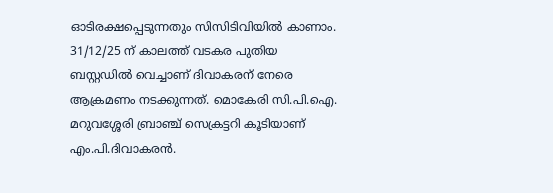ഓടിരക്ഷപ്പെടുന്നതും സിസിടിവിയിൽ കാണാം. 31/12/25 ന്‌ കാലത്ത് വടകര പുതിയ ബസ്റ്റഡിൽ വെച്ചാണ് ദിവാകരന് നേരെ ആക്രമണം നടക്കുന്നത്. മൊകേരി സി.പി.ഐ. മറുവശ്ശേരി ബ്രാഞ്ച് സെക്രട്ടറി കൂടിയാണ് എം.പി.ദിവാകരൻ.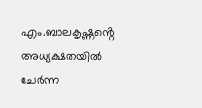എം.ബാലകൃഷ്ണൻ്റെ അധ്യക്ഷതയിൽ ചേർന്ന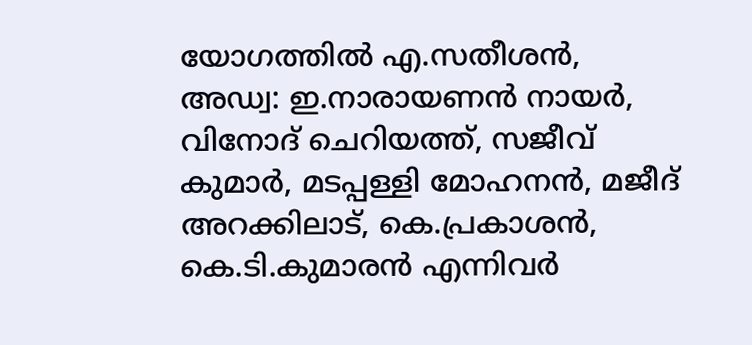യോഗത്തിൽ എ.സതീശൻ, അഡ്വ: ഇ.നാരായണൻ നായർ, വിനോദ് ചെറിയത്ത്, സജീവ് കുമാർ, മടപ്പള്ളി മോഹനൻ, മജീദ് അറക്കിലാട്, കെ.പ്രകാശൻ, കെ.ടി.കുമാരൻ എന്നിവർ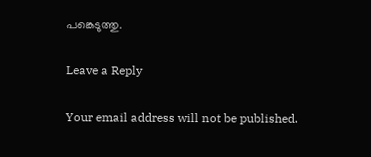പങ്കെടുത്തു.

Leave a Reply

Your email address will not be published.